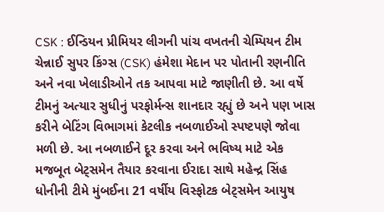CSK : ઈન્ડિયન પ્રીમિયર લીગની પાંચ વખતની ચેમ્પિયન ટીમ ચેન્નાઈ સુપર કિંગ્સ (CSK) હંમેશા મેદાન પર પોતાની રણનીતિ અને નવા ખેલાડીઓને તક આપવા માટે જાણીતી છે. આ વર્ષે ટીમનું અત્યાર સુધીનું પરફોર્મન્સ શાનદાર રહ્યું છે અને પણ ખાસ કરીને બેટિંગ વિભાગમાં કેટલીક નબળાઈઓ સ્પષ્ટપણે જોવા મળી છે. આ નબળાઈને દૂર કરવા અને ભવિષ્ય માટે એક મજબૂત બેટ્સમેન તૈયાર કરવાના ઈરાદા સાથે મહેન્દ્ર સિંહ ધોનીની ટીમે મુંબઈના 21 વર્ષીય વિસ્ફોટક બેટ્સમેન આયુષ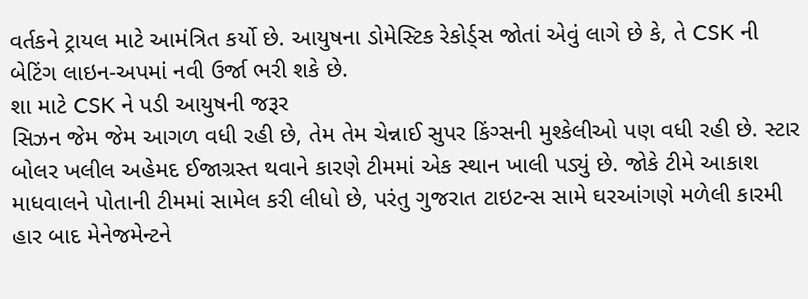વર્તકને ટ્રાયલ માટે આમંત્રિત કર્યો છે. આયુષના ડોમેસ્ટિક રેકોર્ડ્સ જોતાં એવું લાગે છે કે, તે CSK ની બેટિંગ લાઇન-અપમાં નવી ઉર્જા ભરી શકે છે.
શા માટે CSK ને પડી આયુષની જરૂર
સિઝન જેમ જેમ આગળ વધી રહી છે, તેમ તેમ ચેન્નાઈ સુપર કિંગ્સની મુશ્કેલીઓ પણ વધી રહી છે. સ્ટાર બોલર ખલીલ અહેમદ ઈજાગ્રસ્ત થવાને કારણે ટીમમાં એક સ્થાન ખાલી પડ્યું છે. જોકે ટીમે આકાશ માધવાલને પોતાની ટીમમાં સામેલ કરી લીધો છે, પરંતુ ગુજરાત ટાઇટન્સ સામે ઘરઆંગણે મળેલી કારમી હાર બાદ મેનેજમેન્ટને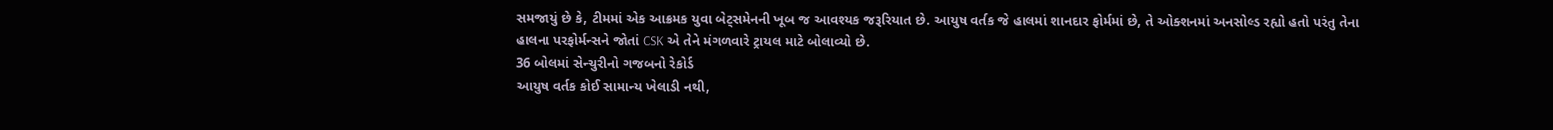સમજાયું છે કે, ટીમમાં એક આક્રમક યુવા બેટ્સમેનની ખૂબ જ આવશ્યક જરૂરિયાત છે. આયુષ વર્તક જે હાલમાં શાનદાર ફોર્મમાં છે, તે ઓક્શનમાં અનસોલ્ડ રહ્યો હતો પરંતુ તેના હાલના પરફોર્મન્સને જોતાં CSK એ તેને મંગળવારે ટ્રાયલ માટે બોલાવ્યો છે.
36 બોલમાં સેન્ચુરીનો ગજબનો રેકોર્ડ
આયુષ વર્તક કોઈ સામાન્ય ખેલાડી નથી,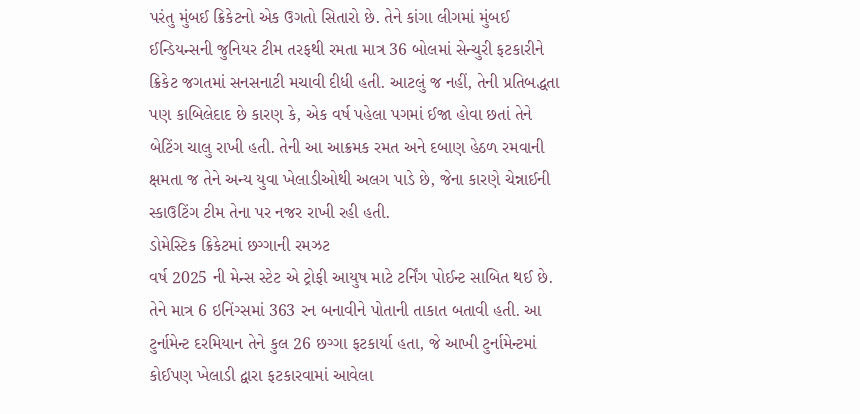પરંતુ મુંબઈ ક્રિકેટનો એક ઉગતો સિતારો છે. તેને કાંગા લીગમાં મુંબઈ ઈન્ડિયન્સની જુનિયર ટીમ તરફથી રમતા માત્ર 36 બોલમાં સેન્ચુરી ફટકારીને ક્રિકેટ જગતમાં સનસનાટી મચાવી દીધી હતી. આટલું જ નહીં, તેની પ્રતિબદ્ધતા પણ કાબિલેદાદ છે કારણ કે, એક વર્ષ પહેલા પગમાં ઈજા હોવા છતાં તેને બેટિંગ ચાલુ રાખી હતી. તેની આ આક્રમક રમત અને દબાણ હેઠળ રમવાની ક્ષમતા જ તેને અન્ય યુવા ખેલાડીઓથી અલગ પાડે છે, જેના કારણે ચેન્નાઈની સ્કાઉટિંગ ટીમ તેના પર નજર રાખી રહી હતી.
ડોમેસ્ટિક ક્રિકેટમાં છગ્ગાની રમઝટ
વર્ષ 2025 ની મેન્સ સ્ટેટ એ ટ્રોફી આયુષ માટે ટર્નિંગ પોઈન્ટ સાબિત થઈ છે. તેને માત્ર 6 ઇનિંગ્સમાં 363 રન બનાવીને પોતાની તાકાત બતાવી હતી. આ ટુર્નામેન્ટ દરમિયાન તેને કુલ 26 છગ્ગા ફટકાર્યા હતા, જે આખી ટુર્નામેન્ટમાં કોઈપણ ખેલાડી દ્વારા ફટકારવામાં આવેલા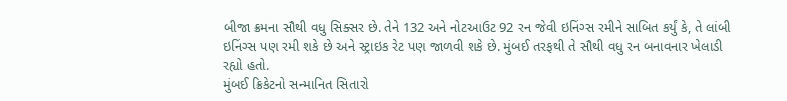બીજા ક્રમના સૌથી વધુ સિક્સર છે. તેને 132 અને નોટઆઉટ 92 રન જેવી ઇનિંગ્સ રમીને સાબિત કર્યું કે, તે લાંબી ઇનિંગ્સ પણ રમી શકે છે અને સ્ટ્રાઇક રેટ પણ જાળવી શકે છે. મુંબઈ તરફથી તે સૌથી વધુ રન બનાવનાર ખેલાડી રહ્યો હતો.
મુંબઈ ક્રિકેટનો સન્માનિત સિતારો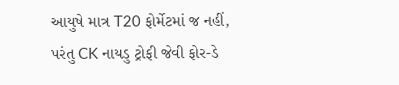આયુષે માત્ર T20 ફોર્મેટમાં જ નહીં, પરંતુ CK નાયડુ ટ્રોફી જેવી ફોર-ડે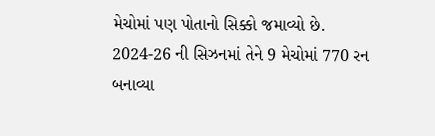મેચોમાં પણ પોતાનો સિક્કો જમાવ્યો છે. 2024-26 ની સિઝનમાં તેને 9 મેચોમાં 770 રન બનાવ્યા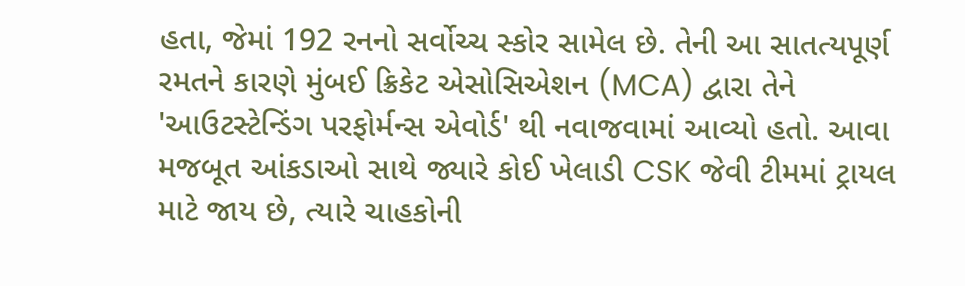હતા, જેમાં 192 રનનો સર્વોચ્ચ સ્કોર સામેલ છે. તેની આ સાતત્યપૂર્ણ રમતને કારણે મુંબઈ ક્રિકેટ એસોસિએશન (MCA) દ્વારા તેને 'આઉટસ્ટેન્ડિંગ પરફોર્મન્સ એવોર્ડ' થી નવાજવામાં આવ્યો હતો. આવા મજબૂત આંકડાઓ સાથે જ્યારે કોઈ ખેલાડી CSK જેવી ટીમમાં ટ્રાયલ માટે જાય છે, ત્યારે ચાહકોની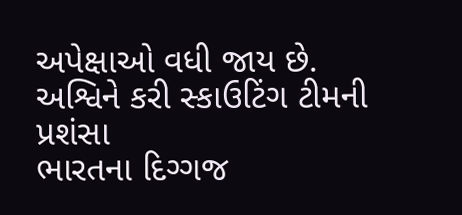અપેક્ષાઓ વધી જાય છે.
અશ્વિને કરી સ્કાઉટિંગ ટીમની પ્રશંસા
ભારતના દિગ્ગજ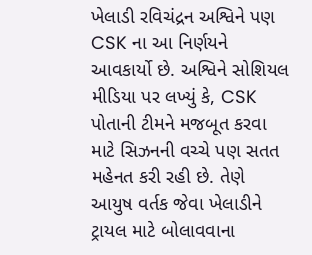ખેલાડી રવિચંદ્રન અશ્વિને પણ CSK ના આ નિર્ણયને આવકાર્યો છે. અશ્વિને સોશિયલ મીડિયા પર લખ્યું કે, CSK પોતાની ટીમને મજબૂત કરવા માટે સિઝનની વચ્ચે પણ સતત મહેનત કરી રહી છે. તેણે આયુષ વર્તક જેવા ખેલાડીને ટ્રાયલ માટે બોલાવવાના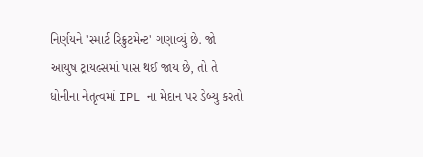નિર્ણયને 'સ્માર્ટ રિક્રુટમેન્ટ' ગણાવ્યું છે. જો આયુષ ટ્રાયલ્સમાં પાસ થઈ જાય છે, તો તે ધોનીના નેતૃત્વમાં IPL ના મેદાન પર ડેબ્યુ કરતો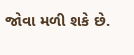જોવા મળી શકે છે.